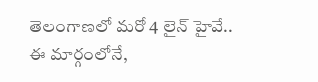తెలంగాణలో మరో 4 లైన్ హైవే.. ఈ మార్గంలోనే,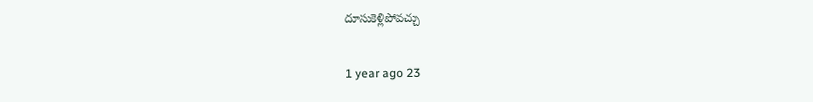దూసుకెళ్లిపోవచ్చు

1 year ago 23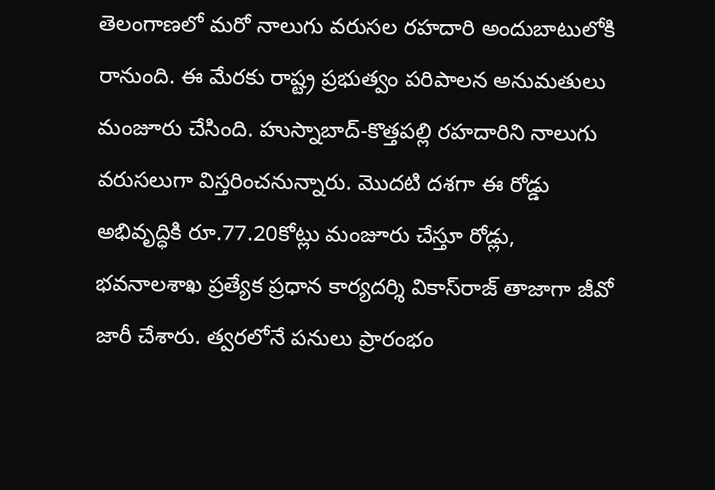తెలంగాణలో మరో నాలుగు వరుసల రహదారి అందుబాటులోకి రానుంది. ఈ మేరకు రాష్ట్ర ప్రభుత్వం పరిపాలన అనుమతులు మంజూరు చేసింది. హుస్నాబాద్‌-కొత్తపల్లి రహదారిని నాలుగు వరుసలుగా విస్తరించనున్నారు. మొదటి దశగా ఈ రోడ్డు అభివృద్ధికి రూ.77.20కోట్లు మంజూరు చేస్తూ రోడ్లు, భవనాలశాఖ ప్రత్యేక ప్రధాన కార్యదర్శి వికాస్‌రాజ్‌ తాజాగా జీవో జారీ చేశారు. త్వరలోనే పనులు ప్రారంభం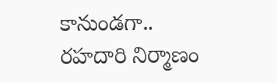కానుండగా.. రహదారి నిర్మాణం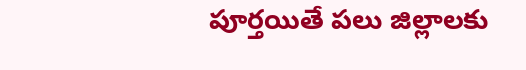పూర్తయితే పలు జిల్లాలకు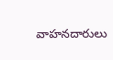వాహనదారులు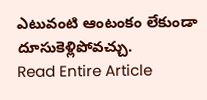ఎటువంటి ఆంటంకం లేకుండా దూసుకెళ్లిపోవచ్చు.
Read Entire Article